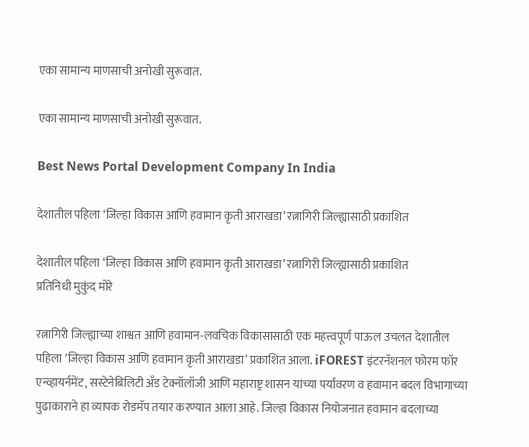एका सामान्य माणसाची‌ अनोखी सुरूवात.

एका सामान्य माणसाची‌ अनोखी सुरूवात.

Best News Portal Development Company In India

देशातील पहिला ‘जिल्हा विकास आणि हवामान कृती आराखडा’ रत्नागिरी जिल्ह्यासाठी प्रकाशित

देशातील पहिला ‘जिल्हा विकास आणि हवामान कृती आराखडा’ रत्नागिरी जिल्ह्यासाठी प्रकाशित
प्रतिनिधी मुकुंद मोरे

रत्नागिरी जिल्ह्याच्या शाश्वत आणि हवामान-लवचिक विकासासाठी एक महत्त्वपूर्ण पाऊल उचलत देशातील पहिला ‘जिल्हा विकास आणि हवामान कृती आराखडा’ प्रकाशित आला. iFOREST इंटरनॅशनल फोरम फॉर एन्व्हायर्नमेंट, सस्टेनेबिलिटी अँड टेक्नॉलॉजी आणि महाराष्ट्र शासन यांच्या पर्यावरण व हवामान बदल विभागाच्या पुढाकाराने हा व्यापक रोडमॅप तयार करण्यात आला आहे. जिल्हा विकास नियोजनात हवामान बदलाच्या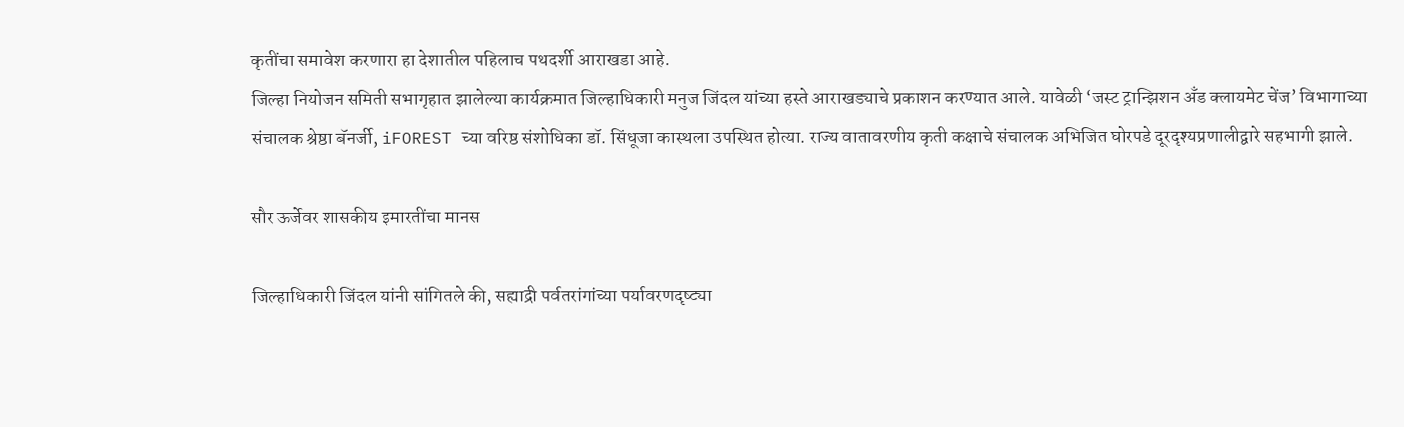कृतींचा समावेश करणारा हा देशातील पहिलाच पथदर्शी आराखडा आहे.
जिल्हा नियोजन समिती सभागृहात झालेल्या कार्यक्रमात जिल्हाधिकारी मनुज जिंदल यांच्या हस्ते आराखड्याचे प्रकाशन करण्यात आले. यावेळी ‘जस्ट ट्रान्झिशन अँड क्लायमेट चेंज’ विभागाच्या संचालक श्रेष्ठा बॅनर्जी, iFOREST च्या वरिष्ठ संशोधिका डॉ. सिंधूजा कास्थला उपस्थित होत्या. राज्य वातावरणीय कृती कक्षाचे संचालक अभिजित घोरपडे दूरदृश्यप्रणालीद्वारे सहभागी झाले.

सौर ऊर्जेवर शासकीय इमारतींचा मानस

जिल्हाधिकारी जिंदल यांनी सांगितले की, सह्याद्री पर्वतरांगांच्या पर्यावरणदृष्ट्या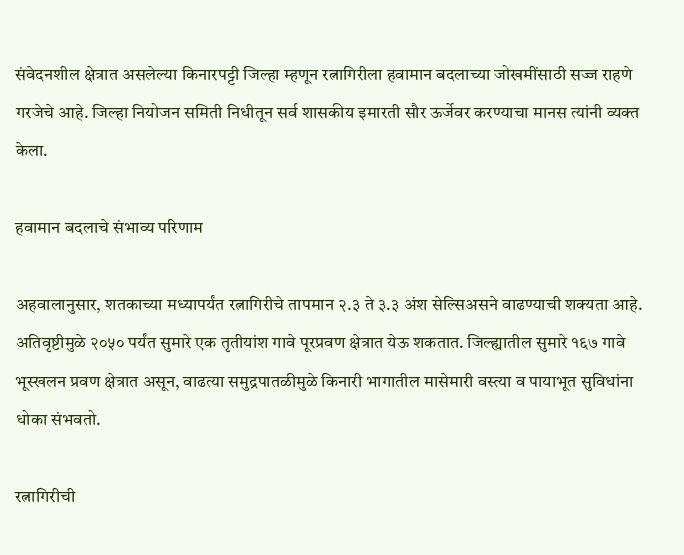संवेदनशील क्षेत्रात असलेल्या किनारपट्टी जिल्हा म्हणून रत्नागिरीला हवामान बदलाच्या जोखमींसाठी सज्ज राहणे गरजेचे आहे. जिल्हा नियोजन समिती निधीतून सर्व शासकीय इमारती सौर ऊर्जेवर करण्याचा मानस त्यांनी व्यक्त केला.

हवामान बदलाचे संभाव्य परिणाम

अहवालानुसार, शतकाच्या मध्यापर्यंत रत्नागिरीचे तापमान २.३ ते ३.३ अंश सेल्सिअसने वाढण्याची शक्यता आहे. अतिवृष्टीमुळे २०५० पर्यंत सुमारे एक तृतीयांश गावे पूरप्रवण क्षेत्रात येऊ शकतात. जिल्ह्यातील सुमारे १६७ गावे भूस्खलन प्रवण क्षेत्रात असून, वाढत्या समुद्रपातळीमुळे किनारी भागातील मासेमारी वस्त्या व पायाभूत सुविधांना धोका संभवतो.

रत्नागिरीची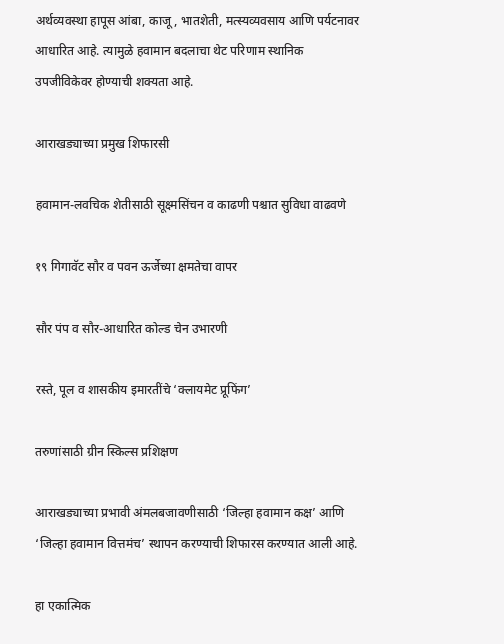अर्थव्यवस्था हापूस आंबा, काजू, भातशेती, मत्स्यव्यवसाय आणि पर्यटनावर आधारित आहे. त्यामुळे हवामान बदलाचा थेट परिणाम स्थानिक उपजीविकेवर होण्याची शक्यता आहे.

आराखड्याच्या प्रमुख शिफारसी

हवामान-लवचिक शेतीसाठी सूक्ष्मसिंचन व काढणी पश्चात सुविधा वाढवणे

१९ गिगावॅट सौर व पवन ऊर्जेच्या क्षमतेचा वापर

सौर पंप व सौर-आधारित कोल्ड चेन उभारणी

रस्ते, पूल व शासकीय इमारतींचे ‘क्लायमेट प्रूफिंग’

तरुणांसाठी ग्रीन स्किल्स प्रशिक्षण

आराखड्याच्या प्रभावी अंमलबजावणीसाठी ‘जिल्हा हवामान कक्ष’ आणि ‘जिल्हा हवामान वित्तमंच’ स्थापन करण्याची शिफारस करण्यात आली आहे.

हा एकात्मिक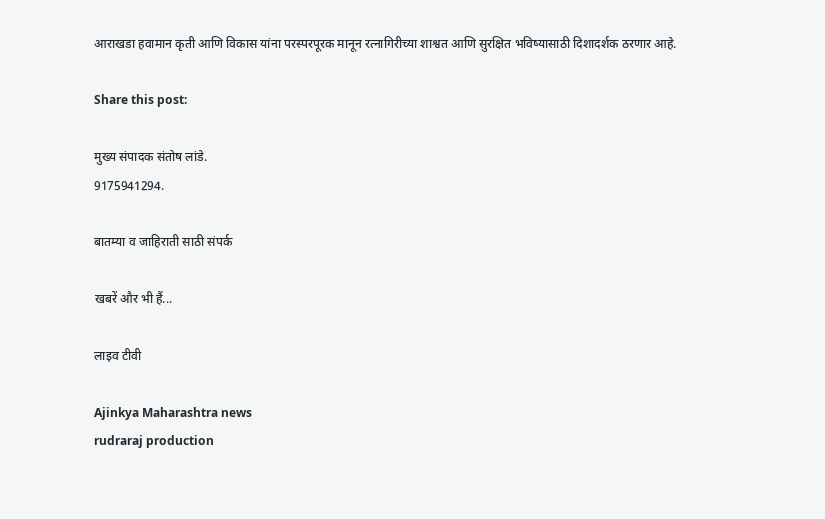आराखडा हवामान कृती आणि विकास यांना परस्परपूरक मानून रत्नागिरीच्या शाश्वत आणि सुरक्षित भविष्यासाठी दिशादर्शक ठरणार आहे.

Share this post:

मुख्य संपादक संतोष लांडे.
9175941294.

बातम्या व जाहिराती साठी संपर्क

खबरें और भी हैं...

लाइव टीवी

Ajinkya Maharashtra news
rudraraj production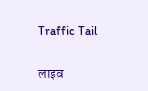Traffic Tail

लाइव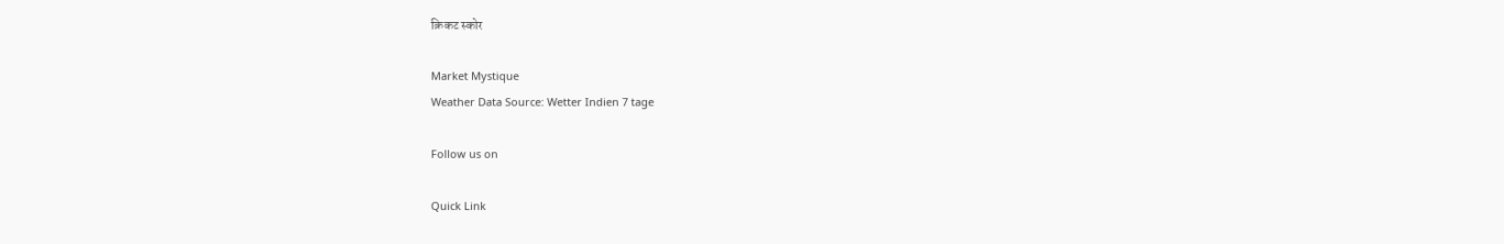क्रिकट स्कोर

Market Mystique
Weather Data Source: Wetter Indien 7 tage

Follow us on

Quick Link